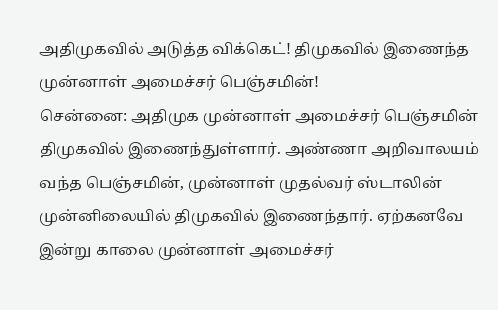அதிமுகவில் அடுத்த விக்கெட்! திமுகவில் இணைந்த முன்னாள் அமைச்சர் பெஞ்சமின்!
சென்னை: அதிமுக முன்னாள் அமைச்சர் பெஞ்சமின் திமுகவில் இணைந்துள்ளார். அண்ணா அறிவாலயம் வந்த பெஞ்சமின், முன்னாள் முதல்வர் ஸ்டாலின் முன்னிலையில் திமுகவில் இணைந்தார். ஏற்கனவே இன்று காலை முன்னாள் அமைச்சர்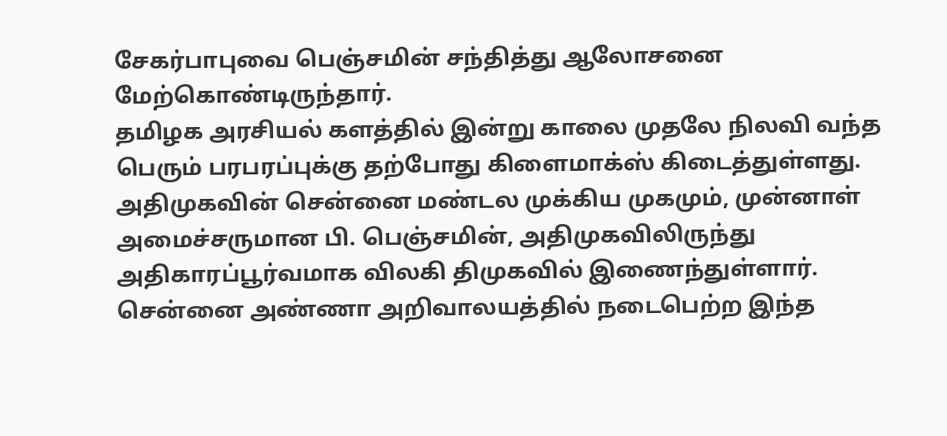சேகர்பாபுவை பெஞ்சமின் சந்தித்து ஆலோசனை மேற்கொண்டிருந்தார்.
தமிழக அரசியல் களத்தில் இன்று காலை முதலே நிலவி வந்த பெரும் பரபரப்புக்கு தற்போது கிளைமாக்ஸ் கிடைத்துள்ளது. அதிமுகவின் சென்னை மண்டல முக்கிய முகமும், முன்னாள் அமைச்சருமான பி. பெஞ்சமின், அதிமுகவிலிருந்து அதிகாரப்பூர்வமாக விலகி திமுகவில் இணைந்துள்ளார். சென்னை அண்ணா அறிவாலயத்தில் நடைபெற்ற இந்த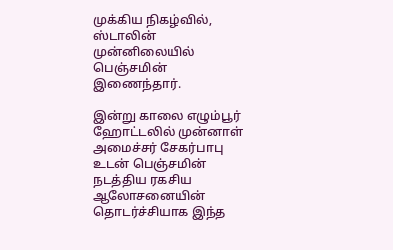முக்கிய நிகழ்வில், ஸ்டாலின் முன்னிலையில் பெஞ்சமின் இணைந்தார்.

இன்று காலை எழும்பூர் ஹோட்டலில் முன்னாள் அமைச்சர் சேகர்பாபு உடன் பெஞ்சமின் நடத்திய ரகசிய ஆலோசனையின் தொடர்ச்சியாக இந்த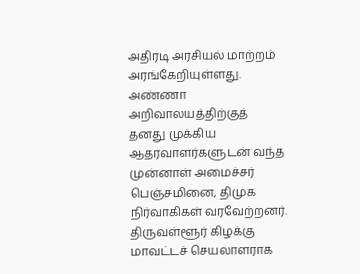அதிரடி அரசியல் மாற்றம் அரங்கேறியுள்ளது. அண்ணா அறிவாலயத்திற்குத் தனது முக்கிய ஆதரவாளர்களுடன் வந்த முன்னாள் அமைச்சர் பெஞ்சமினை, திமுக நிர்வாகிகள் வரவேற்றனர்.
திருவள்ளூர் கிழக்கு மாவட்டச் செயலாளராக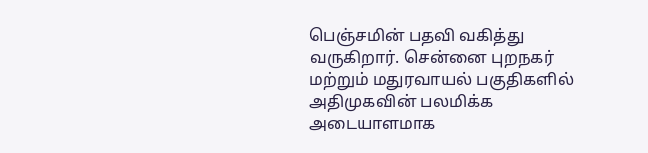பெஞ்சமின் பதவி வகித்து வருகிறார். சென்னை புறநகர் மற்றும் மதுரவாயல் பகுதிகளில் அதிமுகவின் பலமிக்க அடையாளமாக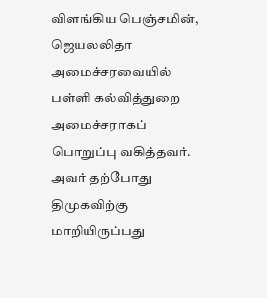விளங்கிய பெஞ்சமின், ஜெயலலிதா அமைச்சரவையில் பள்ளி கல்வித்துறை அமைச்சராகப் பொறுப்பு வகித்தவர். அவர் தற்போது திமுகவிற்கு மாறியிருப்பது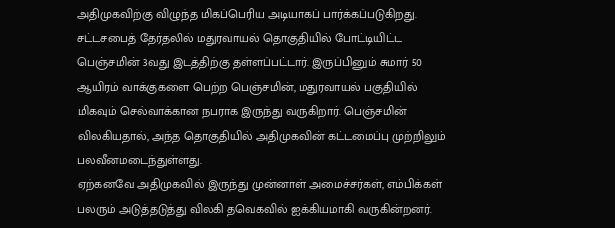அதிமுகவிற்கு விழுந்த மிகப்பெரிய அடியாகப் பார்க்கப்படுகிறது.
சட்டசபைத் தேர்தலில் மதுரவாயல் தொகுதியில் போட்டியிட்ட பெஞ்சமின் 3வது இடத்திற்கு தள்ளப்பட்டார். இருப்பினும் சுமார் 50 ஆயிரம் வாக்குகளை பெற்ற பெஞ்சமின், மதுரவாயல் பகுதியில் மிகவும் செல்வாக்கான நபராக இருந்து வருகிறார். பெஞ்சமின் விலகியதால், அந்த தொகுதியில் அதிமுகவின் கட்டமைப்பு முற்றிலும் பலவீனமடைந்துள்ளது.
ஏற்கனவே அதிமுகவில் இருந்து முன்னாள் அமைச்சர்கள், எம்பிக்கள் பலரும் அடுத்தடுத்து விலகி தவெகவில் ஐக்கியமாகி வருகின்றனர்.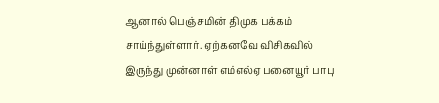ஆனால் பெஞ்சமின் திமுக பக்கம் சாய்ந்துள்ளார். ஏற்கனவே விசிகவில் இருந்து முன்னாள் எம்எல்ஏ பனையூர் பாபு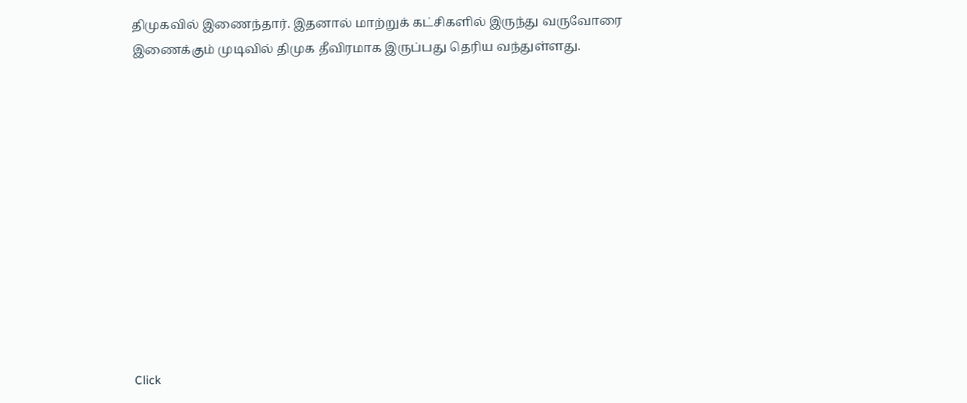திமுகவில் இணைந்தார். இதனால் மாற்றுக் கட்சிகளில் இருந்து வருவோரை இணைக்கும் முடிவில் திமுக தீவிரமாக இருப்பது தெரிய வந்துள்ளது.












Click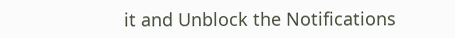it and Unblock the Notifications